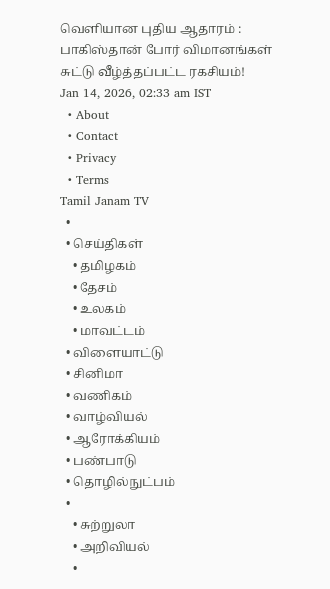வெளியான புதிய ஆதாரம் : பாகிஸ்தான் போர் விமானங்கள் சுட்டு வீழ்த்தப்பட்ட ரகசியம்!
Jan 14, 2026, 02:33 am IST
  • About
  • Contact
  • Privacy
  • Terms
Tamil Janam TV
  •
  • செய்திகள்
    • தமிழகம்
    • தேசம்
    • உலகம்
    • மாவட்டம்
  • விளையாட்டு
  • சினிமா
  • வணிகம்
  • வாழ்வியல்
  • ஆரோக்கியம்
  • பண்பாடு
  • தொழில்நுட்பம்
  •
    • சுற்றுலா
    • அறிவியல்
    •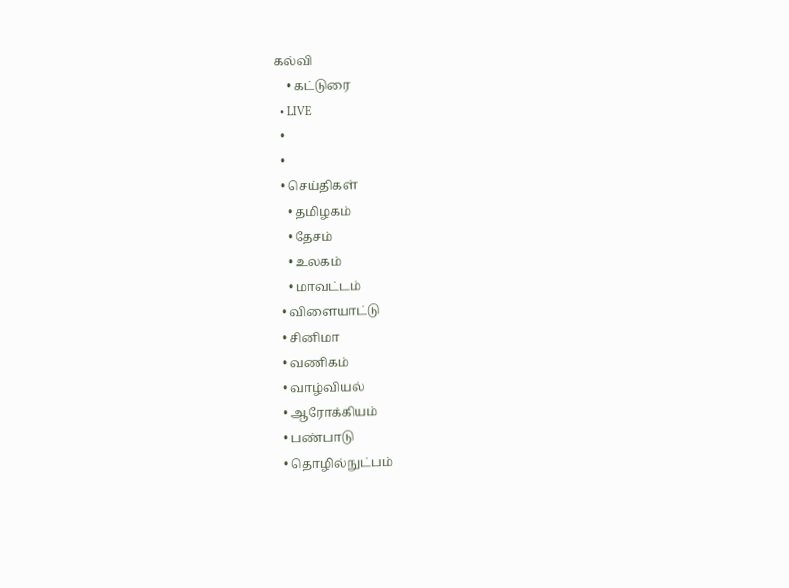கல்வி
    • கட்டுரை
  • LIVE
  •
  •
  • செய்திகள்
    • தமிழகம்
    • தேசம்
    • உலகம்
    • மாவட்டம்
  • விளையாட்டு
  • சினிமா
  • வணிகம்
  • வாழ்வியல்
  • ஆரோக்கியம்
  • பண்பாடு
  • தொழில்நுட்பம்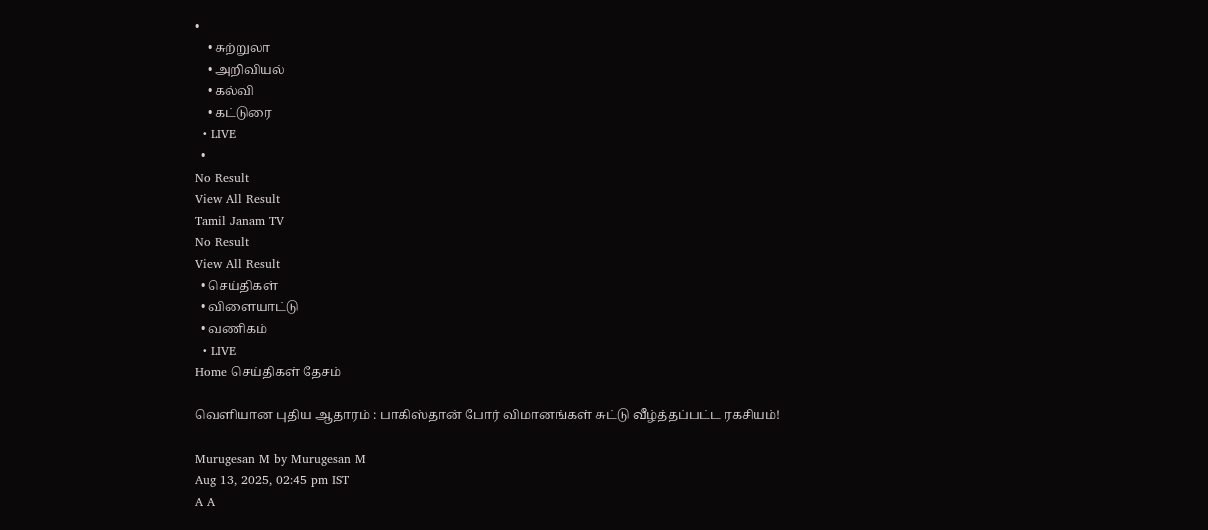•
    • சுற்றுலா
    • அறிவியல்
    • கல்வி
    • கட்டுரை
  • LIVE
  •
No Result
View All Result
Tamil Janam TV
No Result
View All Result
  • செய்திகள்
  • விளையாட்டு
  • வணிகம்
  • LIVE
Home செய்திகள் தேசம்

வெளியான புதிய ஆதாரம் : பாகிஸ்தான் போர் விமானங்கள் சுட்டு வீழ்த்தப்பட்ட ரகசியம்!

Murugesan M by Murugesan M
Aug 13, 2025, 02:45 pm IST
A A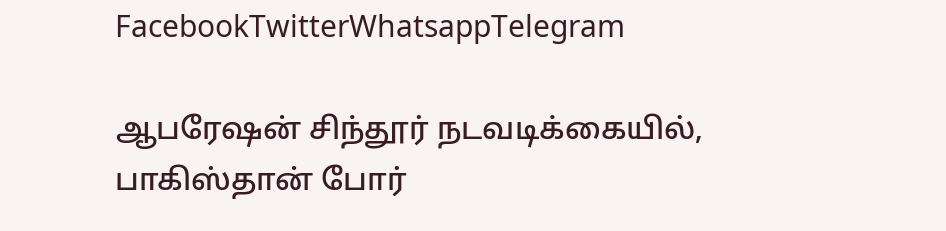FacebookTwitterWhatsappTelegram

ஆபரேஷன் சிந்தூர் நடவடிக்கையில், பாகிஸ்தான் போர்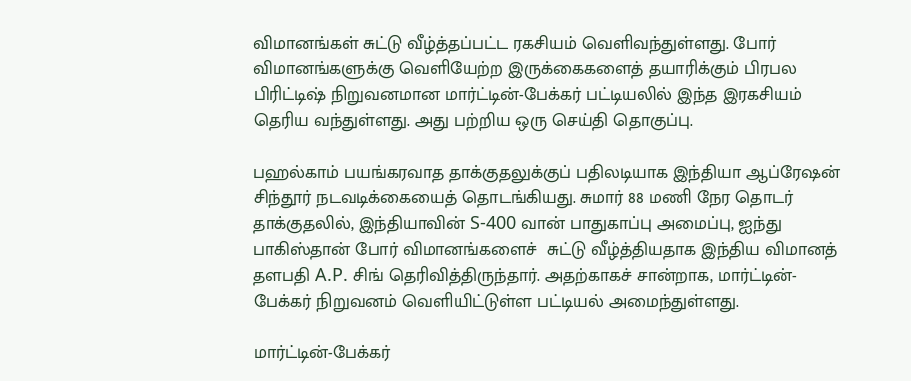விமானங்கள் சுட்டு வீழ்த்தப்பட்ட ரகசியம் வெளிவந்துள்ளது. போர் விமானங்களுக்கு வெளியேற்ற இருக்கைகளைத் தயாரிக்கும் பிரபல பிரிட்டிஷ் நிறுவனமான மார்ட்டின்-பேக்கர் பட்டியலில் இந்த இரகசியம் தெரிய வந்துள்ளது. அது பற்றிய ஒரு செய்தி தொகுப்பு.

பஹல்காம் பயங்கரவாத தாக்குதலுக்குப் பதிலடியாக இந்தியா ஆப்ரேஷன் சிந்தூர் நடவடிக்கையைத் தொடங்கியது. சுமார் 88 மணி நேர தொடர் தாக்குதலில், இந்தியாவின் S-400 வான் பாதுகாப்பு அமைப்பு, ஐந்து பாகிஸ்தான் போர் விமானங்களைச்  சுட்டு வீழ்த்தியதாக இந்திய விமானத் தளபதி A.P. சிங் தெரிவித்திருந்தார். அதற்காகச் சான்றாக, மார்ட்டின்-பேக்கர் நிறுவனம் வெளியிட்டுள்ள பட்டியல் அமைந்துள்ளது.

மார்ட்டின்-பேக்கர்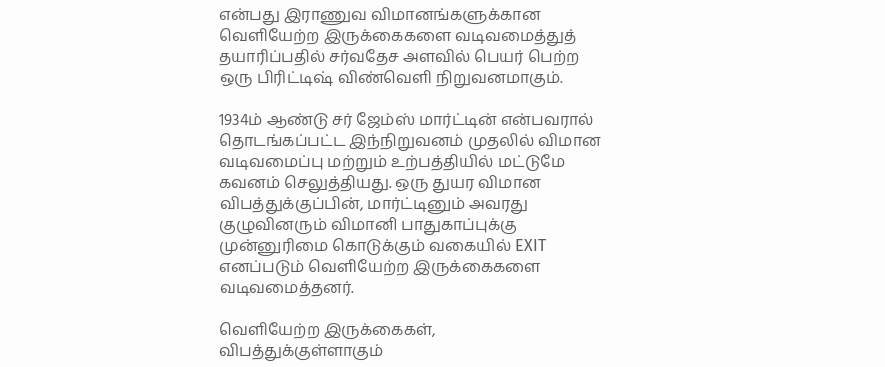என்பது இராணுவ விமானங்களுக்கான வெளியேற்ற இருக்கைகளை வடிவமைத்துத் தயாரிப்பதில் சர்வதேச அளவில் பெயர் பெற்ற ஒரு பிரிட்டிஷ் விண்வெளி நிறுவனமாகும்.

1934ம் ஆண்டு சர் ஜேம்ஸ் மார்ட்டின் என்பவரால் தொடங்கப்பட்ட இந்நிறுவனம் முதலில் விமான வடிவமைப்பு மற்றும் உற்பத்தியில் மட்டுமே கவனம் செலுத்தியது. ஒரு துயர விமான விபத்துக்குப்பின், மார்ட்டினும் அவரது குழுவினரும் விமானி பாதுகாப்புக்கு முன்னுரிமை கொடுக்கும் வகையில் EXIT எனப்படும் வெளியேற்ற இருக்கைகளை வடிவமைத்தனர்.

வெளியேற்ற இருக்கைகள், விபத்துக்குள்ளாகும்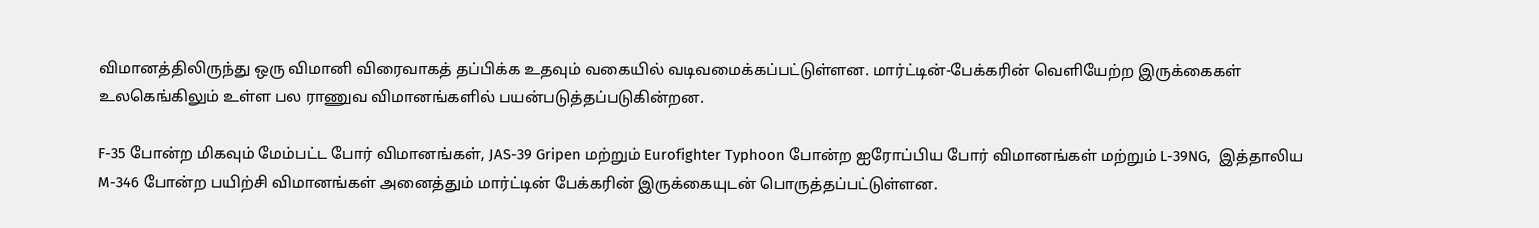விமானத்திலிருந்து ஒரு விமானி விரைவாகத் தப்பிக்க உதவும் வகையில் வடிவமைக்கப்பட்டுள்ளன. மார்ட்டின்-பேக்கரின் வெளியேற்ற இருக்கைகள் உலகெங்கிலும் உள்ள பல ராணுவ விமானங்களில் பயன்படுத்தப்படுகின்றன.

F-35 போன்ற மிகவும் மேம்பட்ட போர் விமானங்கள், JAS-39 Gripen மற்றும் Eurofighter Typhoon போன்ற ஐரோப்பிய போர் விமானங்கள் மற்றும் L-39NG,  இத்தாலிய M-346 போன்ற பயிற்சி விமானங்கள் அனைத்தும் மார்ட்டின் பேக்கரின் இருக்கையுடன் பொருத்தப்பட்டுள்ளன.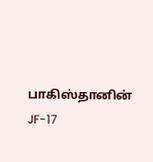பாகிஸ்தானின் JF-17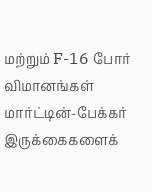மற்றும் F-16 போர் விமானங்கள் மார்ட்டின்-பேக்கர் இருக்கைகளைக்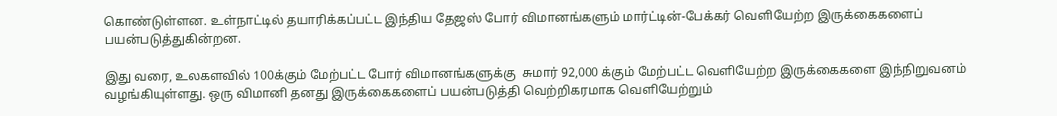கொண்டுள்ளன. உள்நாட்டில் தயாரிக்கப்பட்ட இந்திய தேஜஸ் போர் விமானங்களும் மார்ட்டின்-பேக்கர் வெளியேற்ற இருக்கைகளைப் பயன்படுத்துகின்றன.

இது வரை, உலகளவில் 100க்கும் மேற்பட்ட போர் விமானங்களுக்கு  சுமார் 92,000 க்கும் மேற்பட்ட வெளியேற்ற இருக்கைகளை இந்நிறுவனம்  வழங்கியுள்ளது. ஒரு விமானி தனது இருக்கைகளைப் பயன்படுத்தி வெற்றிகரமாக வெளியேற்றும்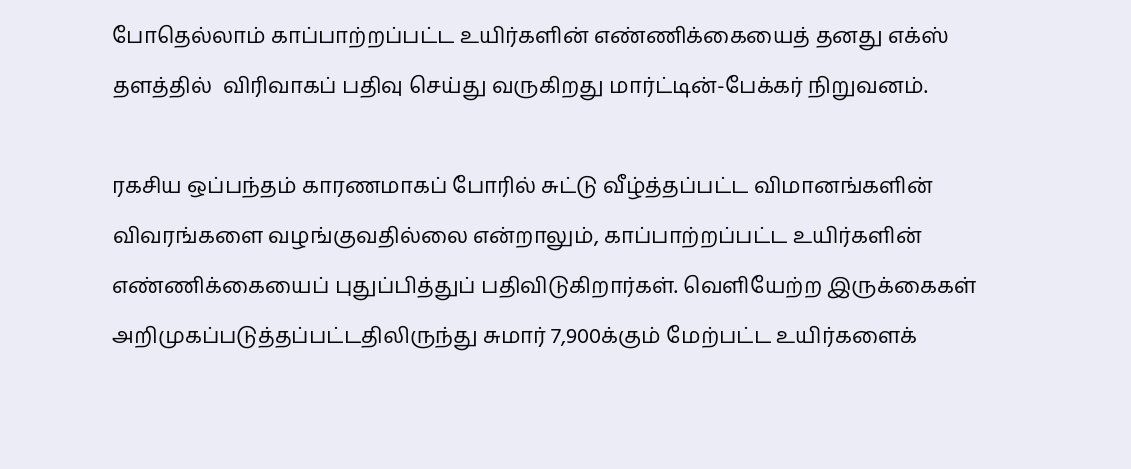போதெல்லாம் காப்பாற்றப்பட்ட உயிர்களின் எண்ணிக்கையைத் தனது எக்ஸ் தளத்தில்  விரிவாகப் பதிவு செய்து வருகிறது மார்ட்டின்-பேக்கர் நிறுவனம்.

ரகசிய ஒப்பந்தம் காரணமாகப் போரில் சுட்டு வீழ்த்தப்பட்ட விமானங்களின் விவரங்களை வழங்குவதில்லை என்றாலும், காப்பாற்றப்பட்ட உயிர்களின் எண்ணிக்கையைப் புதுப்பித்துப் பதிவிடுகிறார்கள். வெளியேற்ற இருக்கைகள் அறிமுகப்படுத்தப்பட்டதிலிருந்து சுமார் 7,900க்கும் மேற்பட்ட உயிர்களைக்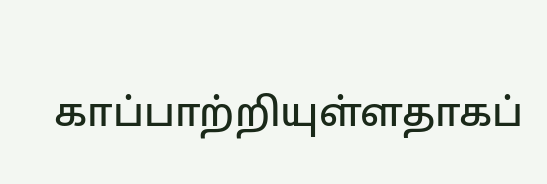காப்பாற்றியுள்ளதாகப்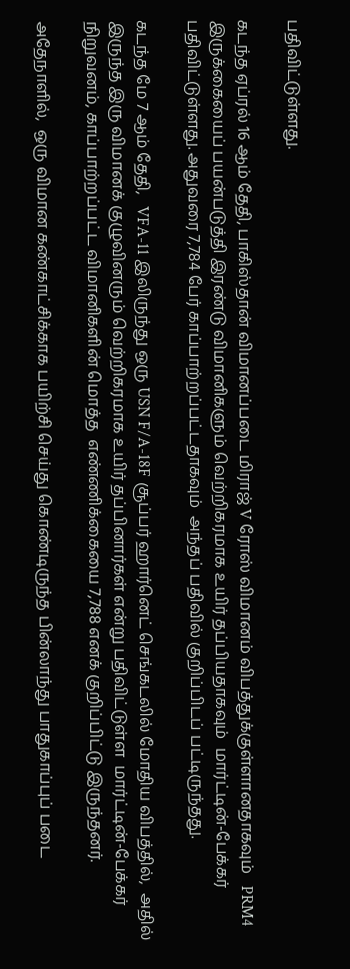பதிவிட்டுள்ளது.

கடந்த ஏப்ரல் 16 ஆம் தேதி, பாகிஸ்தான் விமானப்படை மிராஜ் V ரோஸ் விமானம் விபத்துக்குள்ளானதாகவும்   PRM4 இருக்கையைப் பயன்படுத்தி இரண்டு விமானிகளும் வெற்றிகரமாக உயிர் தப்பியதாகவும்  மார்ட்டின்-பேக்கர்  பதிவிட்டுள்ளது. அதுவரை 7,784 பேர் காப்பாற்றப்பட்டதாகவும்  அந்தப் பதிவில் குறிப்பிடப் பட்டிருந்தது.

கடந்த மே 7 ஆம் தேதி,   VFA-11 இலிருந்து ஒரு USN F/A-18F சூப்பர் ஹார்னெட் செங்கடலில் மோதிய விபத்தில்,  அதில் இருந்த இரு விமானக் குழுவினரும் வெற்றிகரமாக உயிர் தப்பினார்கள் என்று பதிவிட்டுள்ள  மார்ட்டின்-பேக்கர் நிறுவனம், காப்பாற்றப்பட்ட விமானிகளின் மொத்த  எண்ணிக்கையை 7,788 எனக் குறிப்பிட்டு இருந்தனர்.

அதேநாளில்,  ஒரு விமான கண்காட்சிக்காக பயிற்சி செய்து கொண்டிருந்த பின்லாந்து பாதுகாப்புப் படை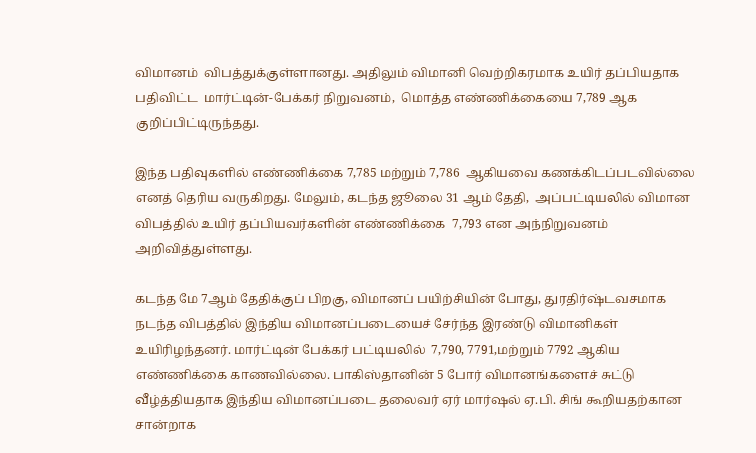விமானம்  விபத்துக்குள்ளானது. அதிலும் விமானி வெற்றிகரமாக உயிர் தப்பியதாக பதிவிட்ட  மார்ட்டின்-பேக்கர் நிறுவனம்,  மொத்த எண்ணிக்கையை 7,789 ஆக குறிப்பிட்டிருந்தது.

இந்த பதிவுகளில் எண்ணிக்கை 7,785 மற்றும் 7,786  ஆகியவை கணக்கிடப்படவில்லை எனத் தெரிய வருகிறது. மேலும், கடந்த ஜூலை 31 ஆம் தேதி,  அப்பட்டியலில் விமான விபத்தில் உயிர் தப்பியவர்களின் எண்ணிக்கை  7,793 என அந்நிறுவனம் அறிவித்துள்ளது.

கடந்த மே 7ஆம் தேதிக்குப் பிறகு, விமானப் பயிற்சியின் போது, துரதிர்ஷ்டவசமாக நடந்த விபத்தில் இந்திய விமானப்படையைச் சேர்ந்த இரண்டு விமானிகள்  உயிரிழந்தனர். மார்ட்டின் பேக்கர் பட்டியலில்  7,790, 7791,மற்றும் 7792 ஆகிய எண்ணிக்கை காணவில்லை. பாகிஸ்தானின் 5 போர் விமானங்களைச் சுட்டு வீழ்த்தியதாக இந்திய விமானப்படை தலைவர் ஏர் மார்ஷல் ஏ.பி. சிங் கூறியதற்கான சான்றாக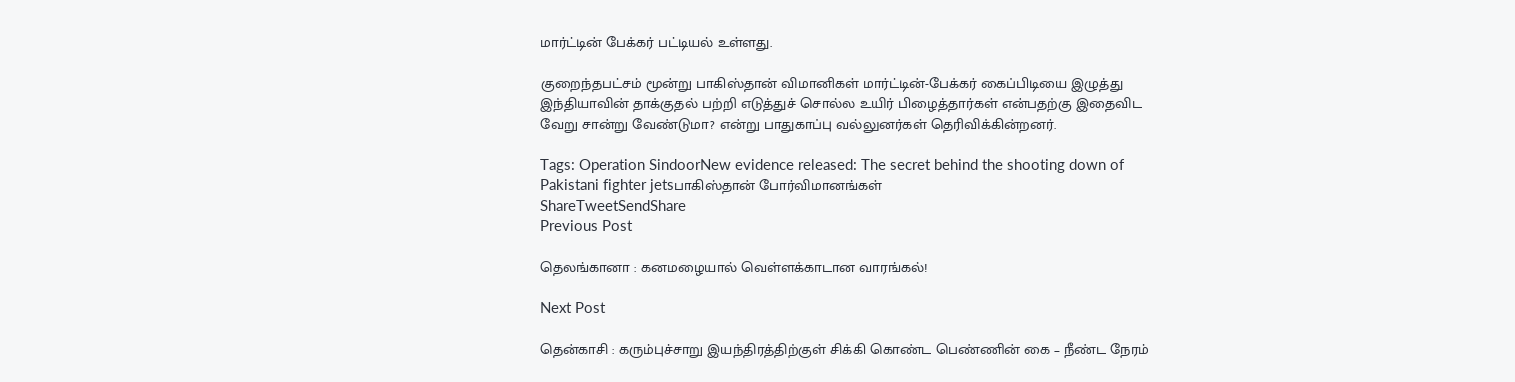மார்ட்டின் பேக்கர் பட்டியல் உள்ளது.

குறைந்தபட்சம் மூன்று பாகிஸ்தான் விமானிகள் மார்ட்டின்-பேக்கர் கைப்பிடியை இழுத்து இந்தியாவின் தாக்குதல் பற்றி எடுத்துச் சொல்ல உயிர் பிழைத்தார்கள் என்பதற்கு இதைவிட வேறு சான்று வேண்டுமா? என்று பாதுகாப்பு வல்லுனர்கள் தெரிவிக்கின்றனர்.

Tags: Operation SindoorNew evidence released: The secret behind the shooting down of Pakistani fighter jetsபாகிஸ்தான் போர்விமானங்கள்
ShareTweetSendShare
Previous Post

தெலங்கானா : கனமழையால் வெள்ளக்காடான வாரங்கல்!

Next Post

தென்காசி : கரும்புச்சாறு இயந்திரத்திற்குள் சிக்கி கொண்ட பெண்ணின் கை – நீண்ட நேரம்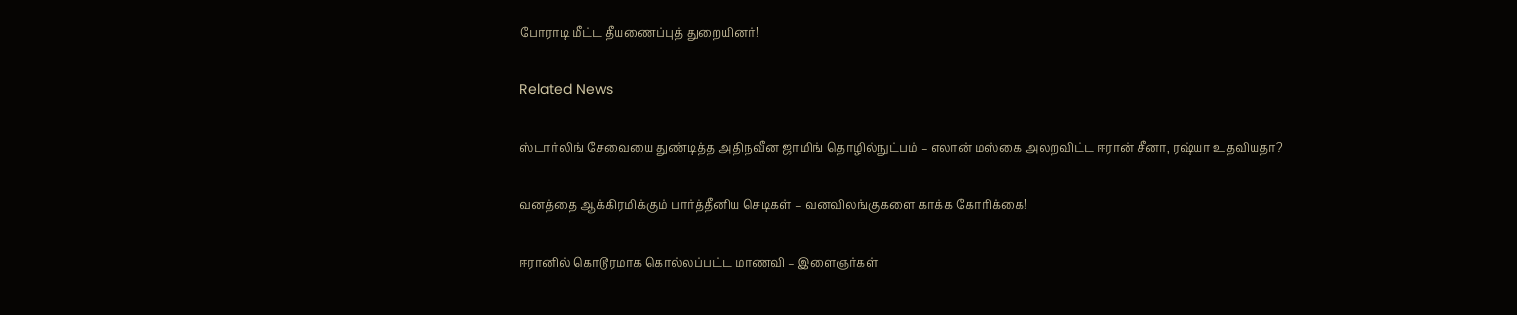போராடி மீட்ட தீயணைப்புத் துறையினர்!

Related News

ஸ்டார்லிங் சேவையை துண்டித்த அதிநவீன ஜாமிங் தொழில்நுட்பம் – எலான் மஸ்கை அலறவிட்ட ஈரான் சீனா, ரஷ்யா உதவியதா?

வனத்தை ஆக்கிரமிக்கும் பார்த்தீனிய செடிகள் – வனவிலங்குகளை காக்க கோரிக்கை!

ஈரானில் கொடூரமாக கொல்லப்பட்ட மாணவி – இளைஞர்கள்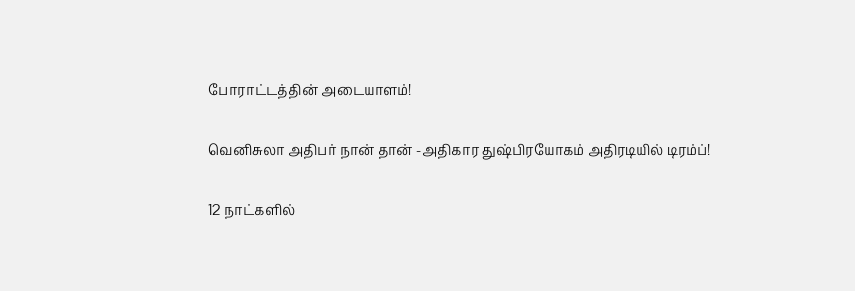போராட்டத்தின் அடையாளம்!

வெனிசுலா அதிபர் நான் தான் -அதிகார துஷ்பிரயோகம் அதிரடியில் டிரம்ப்!

12 நாட்களில்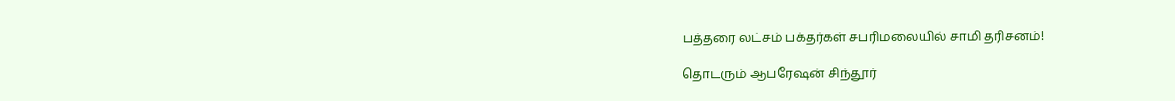பத்தரை லட்சம் பக்தர்கள் சபரிமலையில் சாமி தரிசனம்!

தொடரும் ஆபரேஷன் சிந்தூர்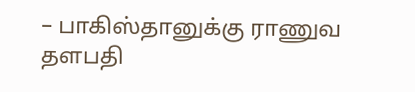– பாகிஸ்தானுக்கு ராணுவ தளபதி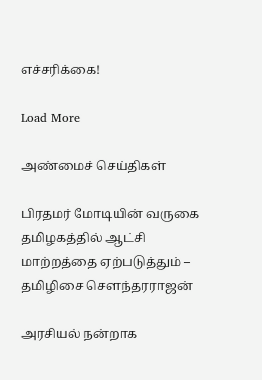எச்சரிக்கை!

Load More

அண்மைச் செய்திகள்

பிரதமர் மோடியின் வருகை தமிழகத்தில் ஆட்சி மாற்றத்தை ஏற்படுத்தும் – தமிழிசை சௌந்தரராஜன்

அரசியல் நன்றாக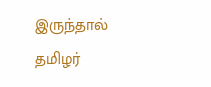இருந்தால் தமிழர்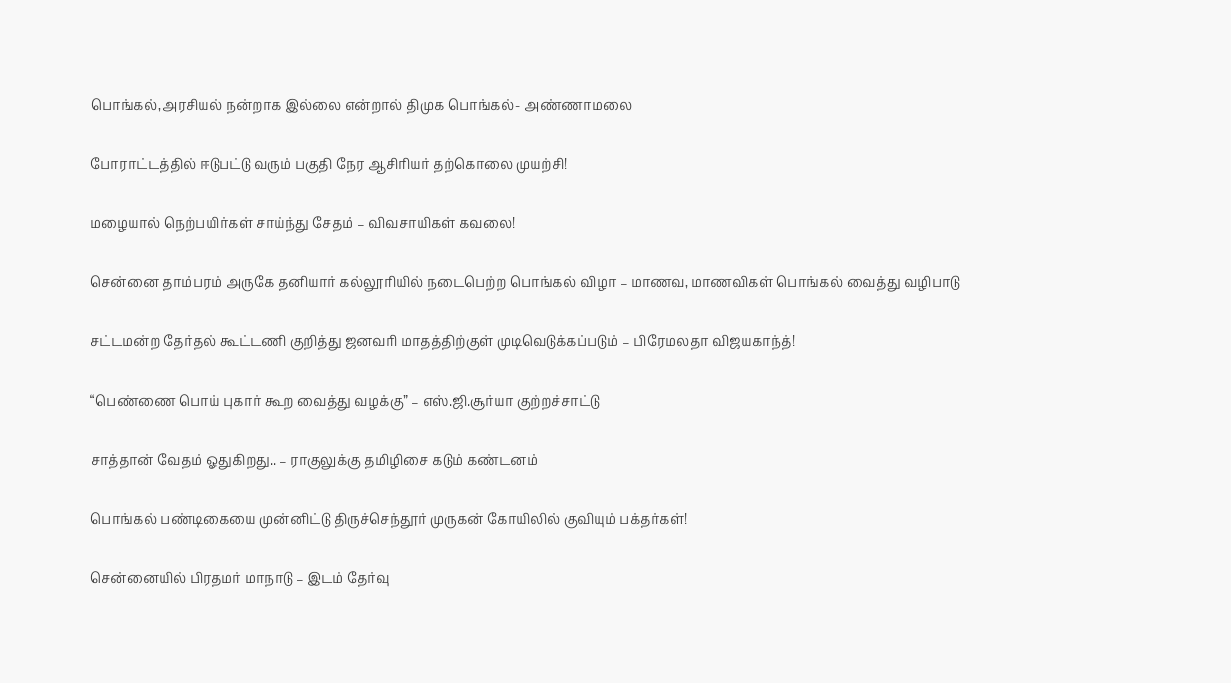பொங்கல்,அரசியல் நன்றாக இல்லை என்றால் திமுக பொங்கல்- அண்ணாமலை

போராட்டத்தில் ஈடுபட்டு வரும் பகுதி நேர ஆசிரியர் தற்கொலை முயற்சி!

மழையால் நெற்பயிர்கள் சாய்ந்து சேதம் – விவசாயிகள் கவலை!

சென்னை தாம்பரம் அருகே தனியார் கல்லூரியில் நடைபெற்ற பொங்கல் விழா – மாணவ, மாணவிகள் பொங்கல் வைத்து வழிபாடு

சட்டமன்ற தேர்தல் கூட்டணி குறித்து ஜனவரி மாதத்திற்குள் முடிவெடுக்கப்படும் – பிரேமலதா விஜயகாந்த்!

“பெண்ணை பொய் புகார் கூற வைத்து வழக்கு” – எஸ்.ஜி.சூர்யா குற்றச்சாட்டு

சாத்தான் வேதம் ஓதுகிறது.. – ராகுலுக்கு தமிழிசை கடும் கண்டனம்

பொங்கல் பண்டிகையை முன்னிட்டு திருச்செந்தூர் முருகன் கோயிலில் குவியும் பக்தர்கள்!

சென்னையில் பிரதமர் மாநாடு – இடம் தேர்வு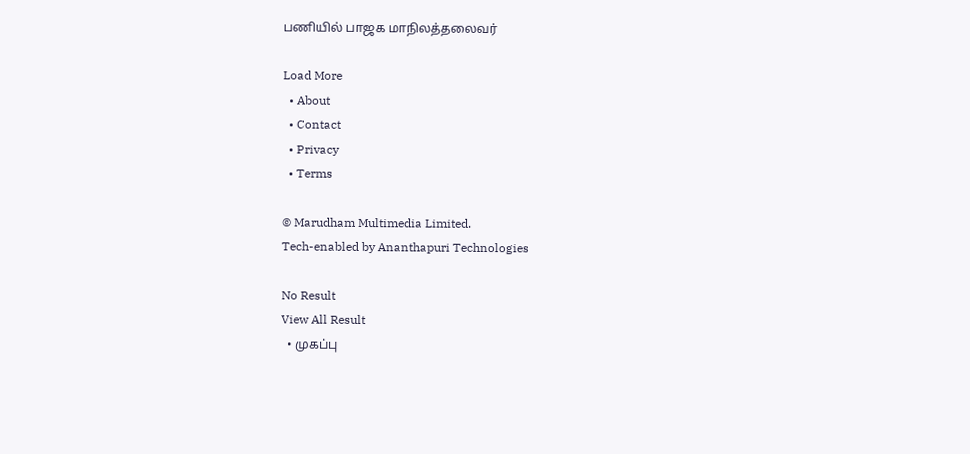பணியில் பாஜக மாநிலத்தலைவர்

Load More
  • About
  • Contact
  • Privacy
  • Terms

© Marudham Multimedia Limited.
Tech-enabled by Ananthapuri Technologies

No Result
View All Result
  • முகப்பு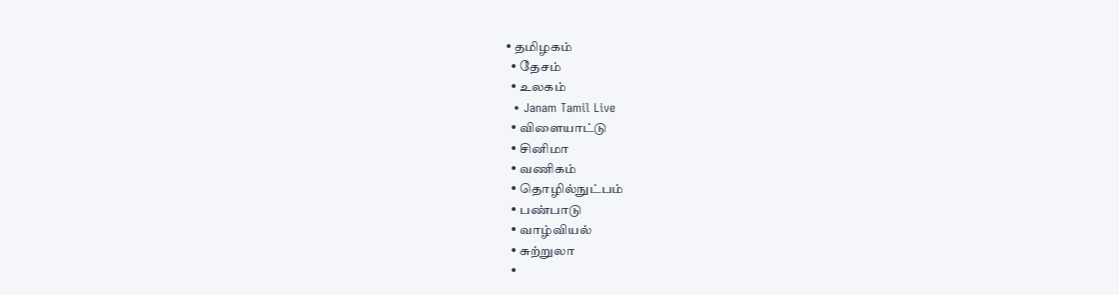• தமிழகம்
  • தேசம்
  • உலகம்
  • Janam Tamil Live
  • விளையாட்டு
  • சினிமா
  • வணிகம்
  • தொழில்நுட்பம்
  • பண்பாடு
  • வாழ்வியல்
  • சுற்றுலா
  •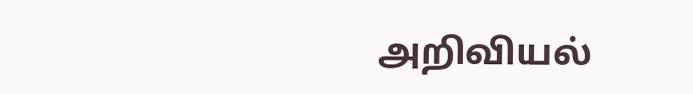அறிவியல்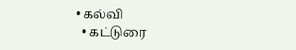• கல்வி
  • கட்டுரை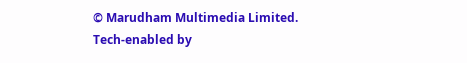© Marudham Multimedia Limited.
Tech-enabled by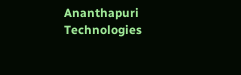Ananthapuri Technologies